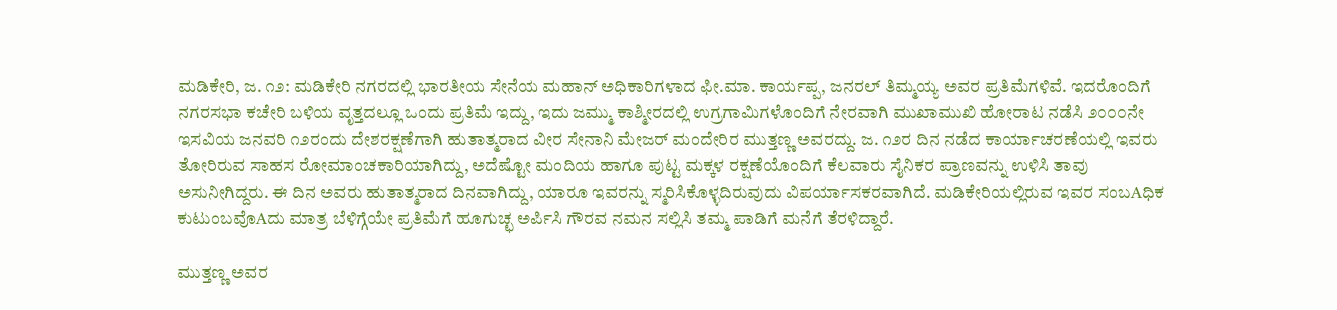ಮಡಿಕೇರಿ, ಜ. ೧೨: ಮಡಿಕೇರಿ ನಗರದಲ್ಲಿ ಭಾರತೀಯ ಸೇನೆಯ ಮಹಾನ್ ಅಧಿಕಾರಿಗಳಾದ ಫೀ.ಮಾ. ಕಾರ್ಯಪ್ಪ, ಜನರಲ್ ತಿಮ್ಮಯ್ಯ ಅವರ ಪ್ರತಿಮೆಗಳಿವೆ. ಇದರೊಂದಿಗೆ ನಗರಸಭಾ ಕಚೇರಿ ಬಳಿಯ ವೃತ್ತದಲ್ಲೂ ಒಂದು ಪ್ರತಿಮೆ ಇದ್ದು, ಇದು ಜಮ್ಮು ಕಾಶ್ಮೀರದಲ್ಲಿ ಉಗ್ರಗಾಮಿಗಳೊಂದಿಗೆ ನೇರವಾಗಿ ಮುಖಾಮುಖಿ ಹೋರಾಟ ನಡೆಸಿ ೨೦೦೦ನೇ ಇಸವಿಯ ಜನವರಿ ೧೨ರಂದು ದೇಶರಕ್ಷಣೆಗಾಗಿ ಹುತಾತ್ಮರಾದ ವೀರ ಸೇನಾನಿ ಮೇಜರ್ ಮಂದೇರಿರ ಮುತ್ತಣ್ಣ ಅವರದ್ದು. ಜ. ೧೨ರ ದಿನ ನಡೆದ ಕಾರ್ಯಾಚರಣೆಯಲ್ಲಿ ಇವರು ತೋರಿರುವ ಸಾಹಸ ರೋಮಾಂಚಕಾರಿಯಾಗಿದ್ದು, ಅದೆಷ್ಟೋ ಮಂದಿಯ ಹಾಗೂ ಪುಟ್ಟ ಮಕ್ಕಳ ರಕ್ಷಣೆಯೊಂದಿಗೆ ಕೆಲವಾರು ಸೈನಿಕರ ಪ್ರಾಣವನ್ನು ಉಳಿಸಿ ತಾವು ಅಸುನೀಗಿದ್ದರು. ಈ ದಿನ ಅವರು ಹುತಾತ್ಮರಾದ ದಿನವಾಗಿದ್ದು, ಯಾರೂ ಇವರನ್ನು ಸ್ಮರಿಸಿಕೊಳ್ಳದಿರುವುದು ವಿಪರ್ಯಾಸಕರವಾಗಿದೆ. ಮಡಿಕೇರಿಯಲ್ಲಿರುವ ಇವರ ಸಂಬAಧಿಕ ಕುಟುಂಬವೊAದು ಮಾತ್ರ ಬೆಳಿಗ್ಗೆಯೇ ಪ್ರತಿಮೆಗೆ ಹೂಗುಚ್ಛ ಅರ್ಪಿಸಿ ಗೌರವ ನಮನ ಸಲ್ಲಿಸಿ ತಮ್ಮ ಪಾಡಿಗೆ ಮನೆಗೆ ತೆರಳಿದ್ದಾರೆ.

ಮುತ್ತಣ್ಣ ಅವರ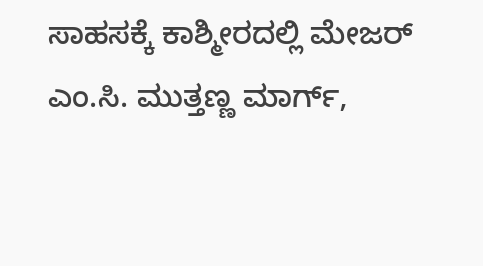ಸಾಹಸಕ್ಕೆ ಕಾಶ್ಮೀರದಲ್ಲಿ ಮೇಜರ್ ಎಂ.ಸಿ. ಮುತ್ತಣ್ಣ ಮಾರ್ಗ್,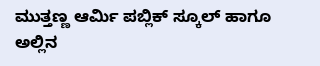ಮುತ್ತಣ್ಣ ಆರ್ಮಿ ಪಬ್ಲಿಕ್ ಸ್ಕೂಲ್ ಹಾಗೂ ಅಲ್ಲಿನ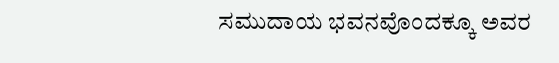ಸಮುದಾಯ ಭವನವೊಂದಕ್ಕೂ ಅವರ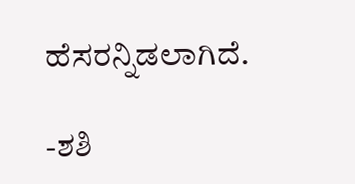ಹೆಸರನ್ನಿಡಲಾಗಿದೆ.

-ಶಶಿ